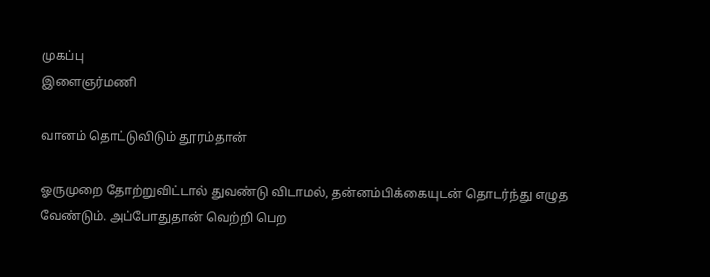முகப்பு
இளைஞர்மணி

வானம் தொட்டுவிடும் தூரம்தான்

ஓருமுறை தோற்றுவிட்டால் துவண்டு விடாமல், தன்னம்பிக்கையுடன் தொடர்ந்து எழுத வேண்டும். அப்போதுதான் வெற்றி பெற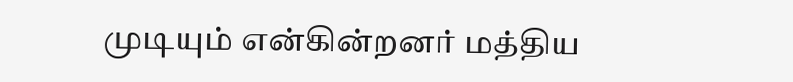முடியும் என்கின்றனர் மத்திய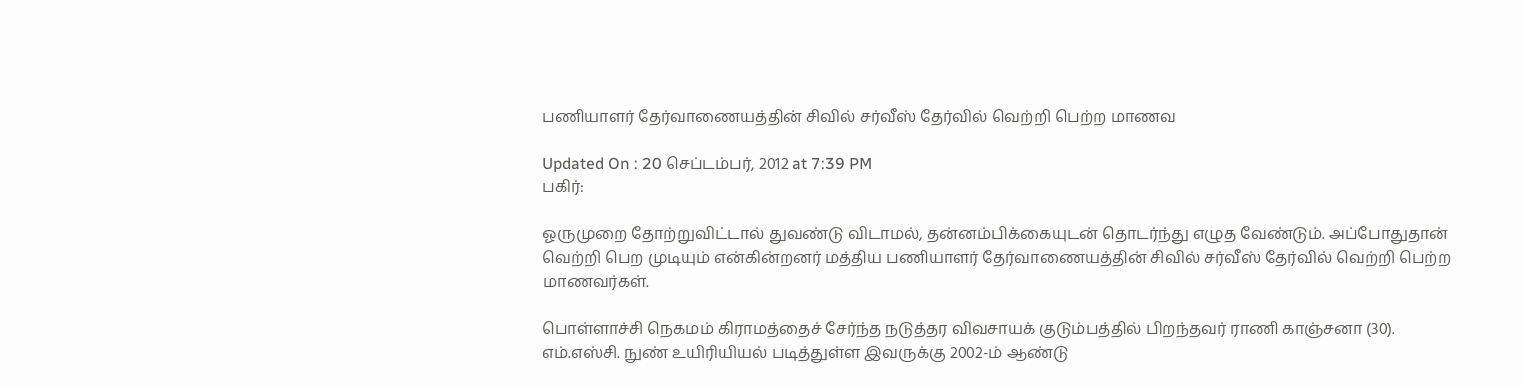பணியாளர் தேர்வாணையத்தின் சிவில் சர்வீஸ் தேர்வில் வெற்றி பெற்ற மாணவ

Updated On : 20 செப்டம்பர், 2012 at 7:39 PM
பகிர்:

ஓருமுறை தோற்றுவிட்டால் துவண்டு விடாமல், தன்னம்பிக்கையுடன் தொடர்ந்து எழுத வேண்டும். அப்போதுதான் வெற்றி பெற முடியும் என்கின்றனர் மத்திய பணியாளர் தேர்வாணையத்தின் சிவில் சர்வீஸ் தேர்வில் வெற்றி பெற்ற மாணவர்கள்.

பொள்ளாச்சி நெகமம் கிராமத்தைச் சேர்ந்த நடுத்தர விவசாயக் குடும்பத்தில் பிறந்தவர் ராணி காஞ்சனா (30). எம்.எஸ்சி. நுண் உயிரியியல் படித்துள்ள இவருக்கு 2002-ம் ஆண்டு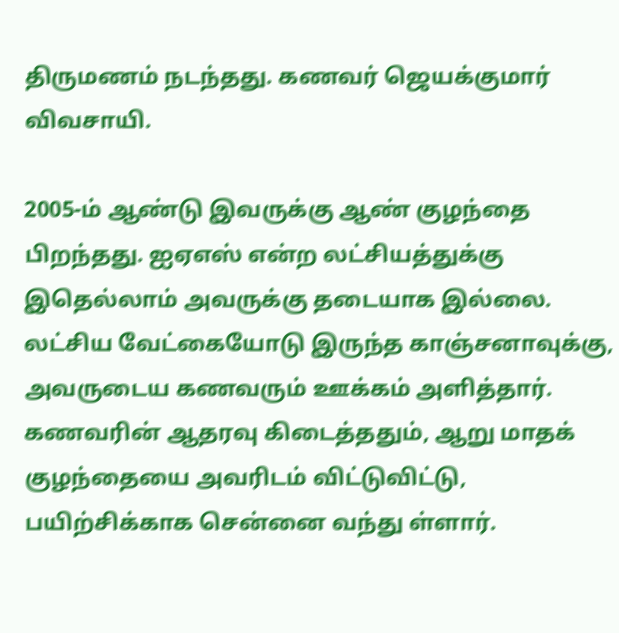திருமணம் நடந்தது. கணவர் ஜெயக்குமார் விவசாயி.

2005-ம் ஆண்டு இவருக்கு ஆண் குழந்தை பிறந்தது. ஐஏஎஸ் என்ற லட்சியத்துக்கு இதெல்லாம் அவருக்கு தடையாக இல்லை. லட்சிய வேட்கையோடு இருந்த காஞ்சனாவுக்கு, அவருடைய கணவரும் ஊக்கம் அளித்தார். கணவரின் ஆதரவு கிடைத்ததும், ஆறு மாதக் குழந்தையை அவரிடம் விட்டுவிட்டு, பயிற்சிக்காக சென்னை வந்து ள்ளார்.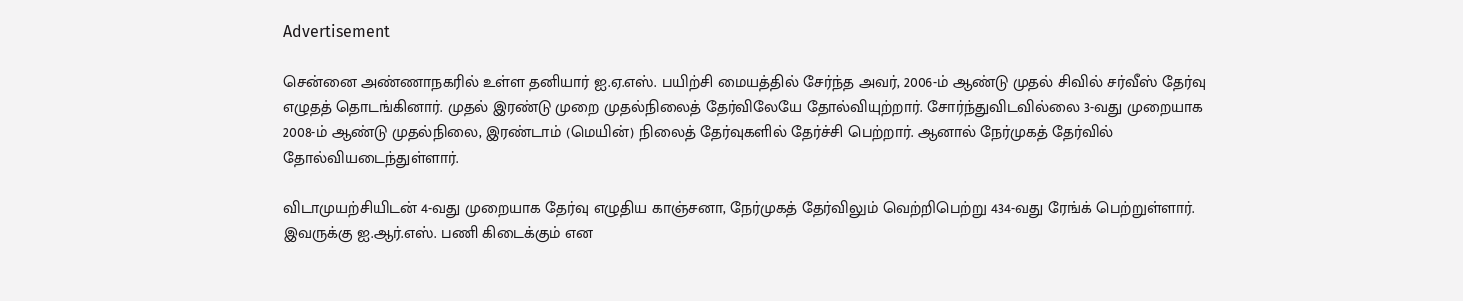Advertisement

சென்னை அண்ணாநகரில் உள்ள தனியார் ஐ.ஏ.எஸ். பயிற்சி மையத்தில் சேர்ந்த அவர், 2006-ம் ஆண்டு முதல் சிவில் சர்வீஸ் தேர்வு எழுதத் தொடங்கினார். முதல் இரண்டு முறை முதல்நிலைத் தேர்விலேயே தோல்வியுற்றார். சோர்ந்துவிடவில்லை 3-வது முறையாக 2008-ம் ஆண்டு முதல்நிலை, இரண்டாம் (மெயின்) நிலைத் தேர்வுகளில் தேர்ச்சி பெற்றார். ஆனால் நேர்முகத் தேர்வில் தோல்வியடைந்துள்ளார்.

விடாமுயற்சியிடன் 4-வது முறையாக தேர்வு எழுதிய காஞ்சனா, நேர்முகத் தேர்விலும் வெற்றிபெற்று 434-வது ரேங்க் பெற்றுள்ளார். இவருக்கு ஐ.ஆர்.எஸ். பணி கிடைக்கும் என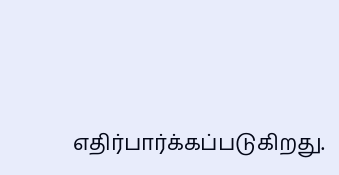எதிர்பார்க்கப்படுகிறது.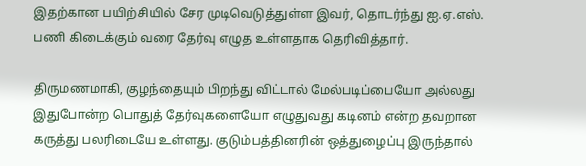இதற்கான பயிற்சியில் சேர முடிவெடுத்துள்ள இவர், தொடர்ந்து ஐ.ஏ.எஸ். பணி கிடைக்கும் வரை தேர்வு எழுத உள்ளதாக தெரிவித்தார்.

திருமணமாகி, குழந்தையும் பிறந்து விட்டால் மேல்படிப்பையோ அல்லது இதுபோன்ற பொதுத் தேர்வுகளையோ எழுதுவது கடினம் என்ற தவறான கருத்து பலரிடையே உள்ளது. குடும்பத்தினரின் ஒத்துழைப்பு இருந்தால்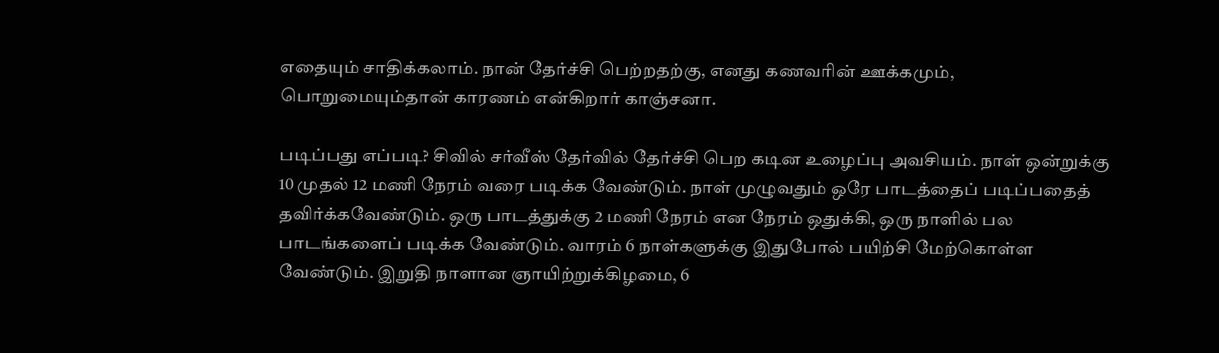எதையும் சாதிக்கலாம். நான் தேர்ச்சி பெற்றதற்கு, எனது கணவரின் ஊக்கமும், பொறுமையும்தான் காரணம் என்கிறார் காஞ்சனா.

படிப்பது எப்படி? சிவில் சர்வீஸ் தேர்வில் தேர்ச்சி பெற கடின உழைப்பு அவசியம். நாள் ஒன்றுக்கு 10 முதல் 12 மணி நேரம் வரை படிக்க வேண்டும். நாள் முழுவதும் ஒரே பாடத்தைப் படிப்பதைத் தவிர்க்கவேண்டும். ஒரு பாடத்துக்கு 2 மணி நேரம் என நேரம் ஒதுக்கி, ஒரு நாளில் பல பாடங்களைப் படிக்க வேண்டும். வாரம் 6 நாள்களுக்கு இதுபோல் பயிற்சி மேற்கொள்ள வேண்டும். இறுதி நாளான ஞாயிற்றுக்கிழமை, 6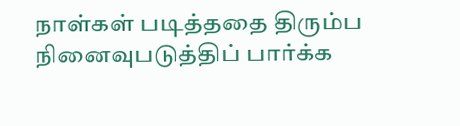நாள்கள் படித்ததை திரும்ப நினைவுபடுத்திப் பார்க்க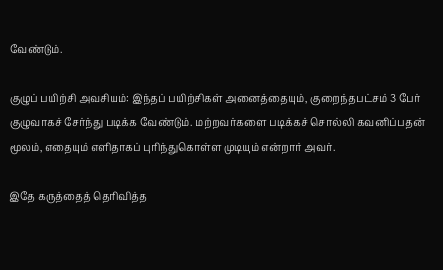வேண்டும்.

குழுப் பயிற்சி அவசியம்: இந்தப் பயிற்சிகள் அனைத்தையும், குறைந்தபட்சம் 3 பேர் குழுவாகச் சேர்ந்து படிக்க வேண்டும். மற்றவர்களை படிக்கச் சொல்லி கவனிப்பதன் மூலம், எதையும் எளிதாகப் புரிந்துகொள்ள முடியும் என்றார் அவர்.

இதே கருத்தைத் தெரிவித்த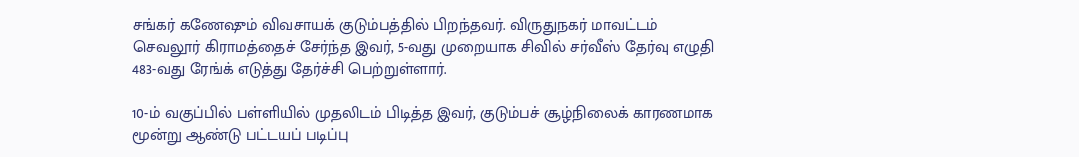சங்கர் கணேஷும் விவசாயக் குடும்பத்தில் பிறந்தவர். விருதுநகர் மாவட்டம் செவலூர் கிராமத்தைச் சேர்ந்த இவர், 5-வது முறையாக சிவில் சர்வீஸ் தேர்வு எழுதி 483-வது ரேங்க் எடுத்து தேர்ச்சி பெற்றுள்ளார்.

10-ம் வகுப்பில் பள்ளியில் முதலிடம் பிடித்த இவர், குடும்பச் சூழ்நிலைக் காரணமாக மூன்று ஆண்டு பட்டயப் படிப்பு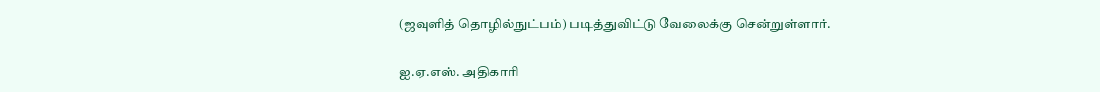(ஜவுளித் தொழில்நுட்பம்) படித்துவிட்டு வேலைக்கு சென்றுள்ளார்.

ஐ.ஏ.எஸ். அதிகாரி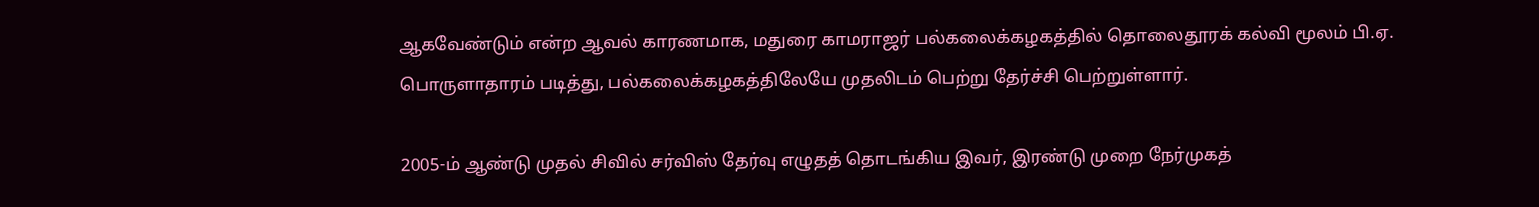ஆகவேண்டும் என்ற ஆவல் காரணமாக, மதுரை காமராஜர் பல்கலைக்கழகத்தில் தொலைதூரக் கல்வி மூலம் பி.ஏ. பொருளாதாரம் படித்து, பல்கலைக்கழகத்திலேயே முதலிடம் பெற்று தேர்ச்சி பெற்றுள்ளார்.

2005-ம் ஆண்டு முதல் சிவில் சர்விஸ் தேர்வு எழுதத் தொடங்கிய இவர், இரண்டு முறை நேர்முகத்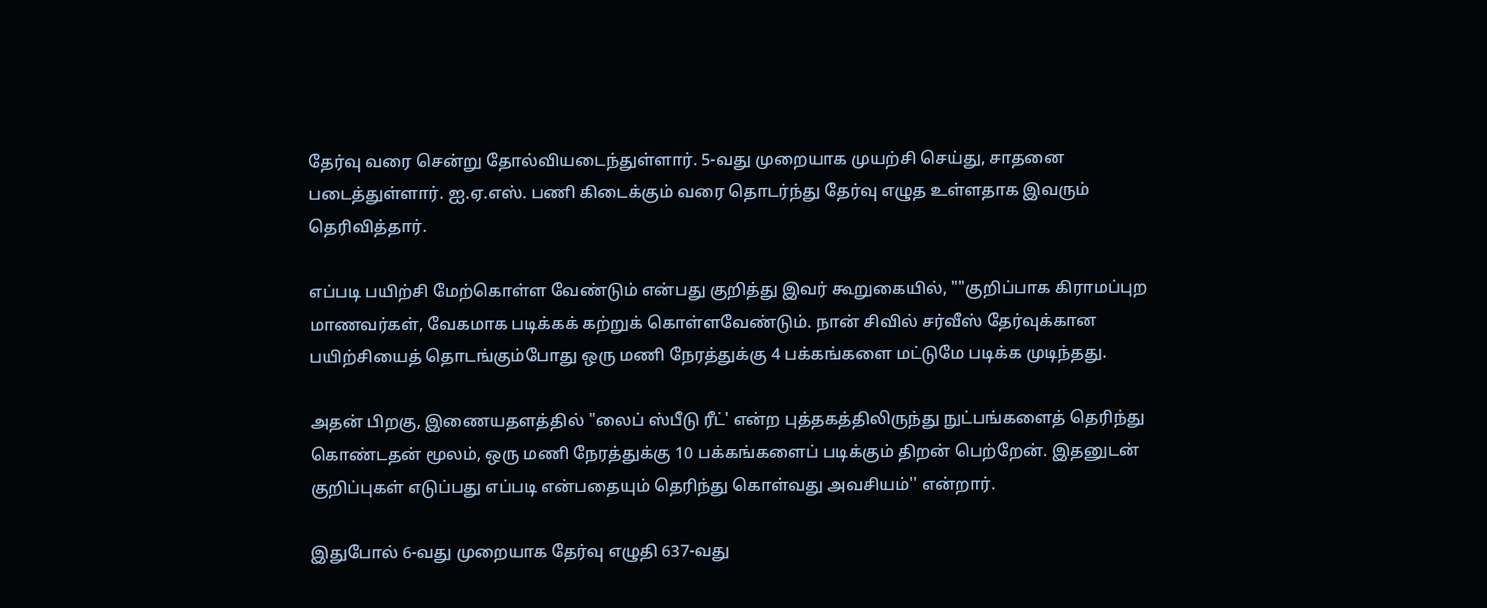தேர்வு வரை சென்று தோல்வியடைந்துள்ளார். 5-வது முறையாக முயற்சி செய்து, சாதனை படைத்துள்ளார். ஐ.ஏ.எஸ். பணி கிடைக்கும் வரை தொடர்ந்து தேர்வு எழுத உள்ளதாக இவரும் தெரிவித்தார்.

எப்படி பயிற்சி மேற்கொள்ள வேண்டும் என்பது குறித்து இவர் கூறுகையில், ""குறிப்பாக கிராமப்புற மாணவர்கள், வேகமாக படிக்கக் கற்றுக் கொள்ளவேண்டும். நான் சிவில் சர்வீஸ் தேர்வுக்கான பயிற்சியைத் தொடங்கும்போது ஒரு மணி நேரத்துக்கு 4 பக்கங்களை மட்டுமே படிக்க முடிந்தது.

அதன் பிறகு, இணையதளத்தில் "லைப் ஸ்பீடு ரீட்' என்ற புத்தகத்திலிருந்து நுட்பங்களைத் தெரிந்து கொண்டதன் மூலம், ஒரு மணி நேரத்துக்கு 10 பக்கங்களைப் படிக்கும் திறன் பெற்றேன். இதனுடன் குறிப்புகள் எடுப்பது எப்படி என்பதையும் தெரிந்து கொள்வது அவசியம்'' என்றார்.

இதுபோல் 6-வது முறையாக தேர்வு எழுதி 637-வது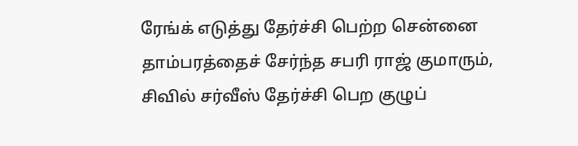ரேங்க் எடுத்து தேர்ச்சி பெற்ற சென்னை தாம்பரத்தைச் சேர்ந்த சபரி ராஜ் குமாரும், சிவில் சர்வீஸ் தேர்ச்சி பெற குழுப்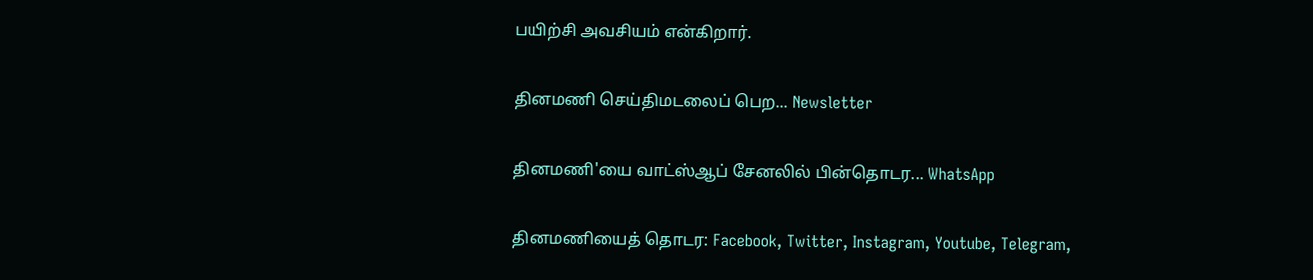பயிற்சி அவசியம் என்கிறார்.

தினமணி செய்திமடலைப் பெற... Newsletter

தினமணி'யை வாட்ஸ்ஆப் சேனலில் பின்தொடர... WhatsApp

தினமணியைத் தொடர: Facebook, Twitter, Instagram, Youtube, Telegram,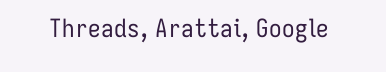Threads, Arattai, Google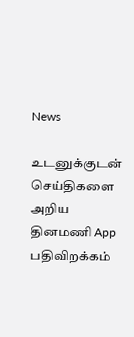News

உடனுக்குடன் செய்திகளை அறிய தினமணி App பதிவிறக்கம்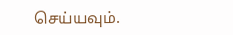செய்யவும்.